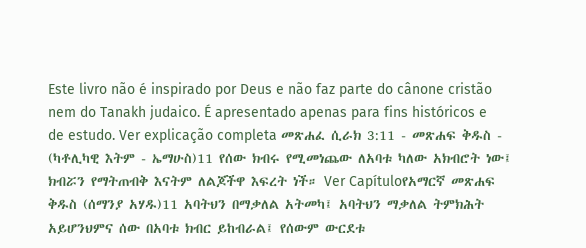Este livro não é inspirado por Deus e não faz parte do cânone cristão nem do Tanakh judaico. É apresentado apenas para fins históricos e de estudo. Ver explicação completa መጽሐፈ ሲራክ 3:11 - መጽሐፍ ቅዱስ - (ካቶሊካዊ እትም - ኤማሁስ)11 የሰው ክብሩ የሚመነጨው ለአባቱ ካለው አክብሮት ነው፤ ክብሯን የማትጠብቅ እናትም ለልጆችዋ እፍረት ነች። Ver Capítuloየአማርኛ መጽሐፍ ቅዱስ (ሰማንያ አሃዱ)11 አባትህን በማቃለል አትመካ፤ አባትህን ማቃለል ትምክሕት አይሆንህምና ሰው በአባቱ ክብር ይከብራል፤ የሰውም ውርደቱ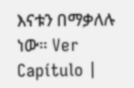እናቱን በማቃለሉ ነው። Ver Capítulo |